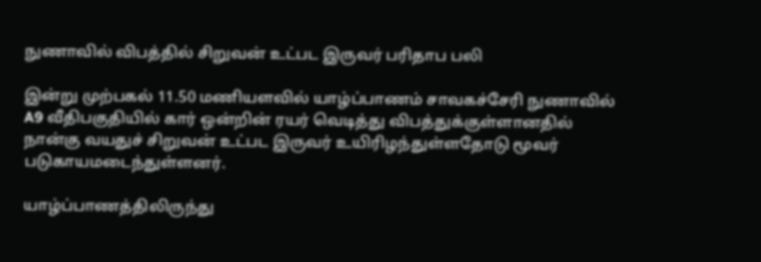நுணாவில் விபத்தில் சிறுவன் உட்பட இருவர் பரிதாப பலி

இன்று முற்பகல் 11.50 மணியளவில் யாழ்ப்பாணம் சாவகச்சேரி நுணாவில் A9 வீதிபகுதியில் கார் ஒன்றின் ரயர் வெடித்து விபத்துக்குள்ளானதில் நான்கு வயதுச் சிறுவன் உட்பட இருவர் உயிரிழந்துள்ளதோடு மூவர் படுகாயமடைந்துள்ளனர்.

யாழ்ப்பாணத்திலிருந்து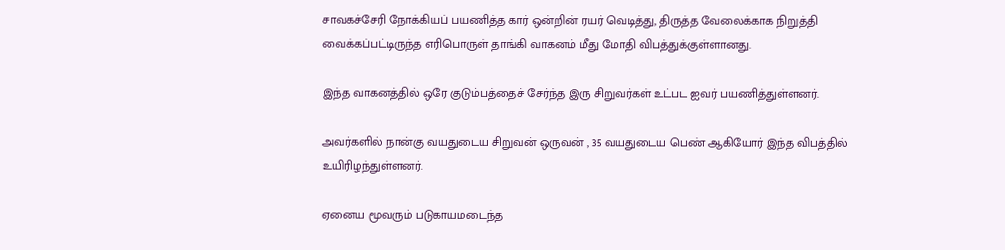சாவகச்சேரி நோக்கியப் பயணித்த கார் ஒன்றின் ரயர் வெடித்து, திருத்த வேலைக்காக நிறுத்தி வைக்கப்பட்டிருந்த எரிபொருள் தாங்கி வாகனம் மீது மோதி விபத்துக்குள்ளானது.

இந்த வாகனத்தில் ஒரே குடும்பத்தைச் சேர்ந்த இரு சிறுவர்கள் உட்பட ஐவர் பயணித்துள்ளனர்.

அவர்களில் நான்கு வயதுடைய சிறுவன் ஒருவன் , 35 வயதுடைய பெண் ஆகியோர் இந்த விபத்தில் உயிரிழந்துள்ளனர்.

ஏனைய மூவரும் படுகாயமடைந்த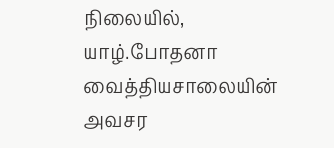நிலையில், யாழ்.போதனா வைத்தியசாலையின் அவசர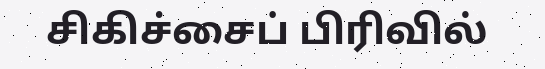சிகிச்சைப் பிரிவில்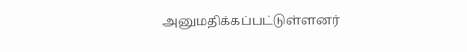அனுமதிக்கப்பட்டுள்ளனர்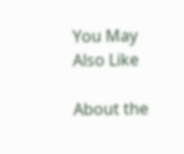You May Also Like

About the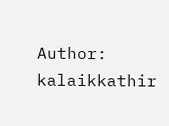Author: kalaikkathir